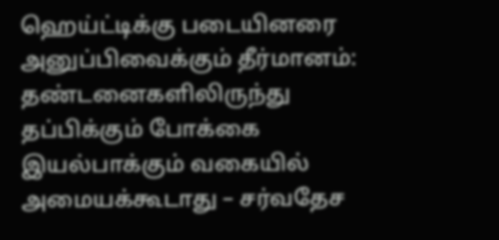ஹெய்ட்டிக்கு படையினரை அனுப்பிவைக்கும் தீர்மானம்: தண்டனைகளிலிருந்து தப்பிக்கும் போக்கை இயல்பாக்கும் வகையில் அமையக்கூடாது – சர்வதேச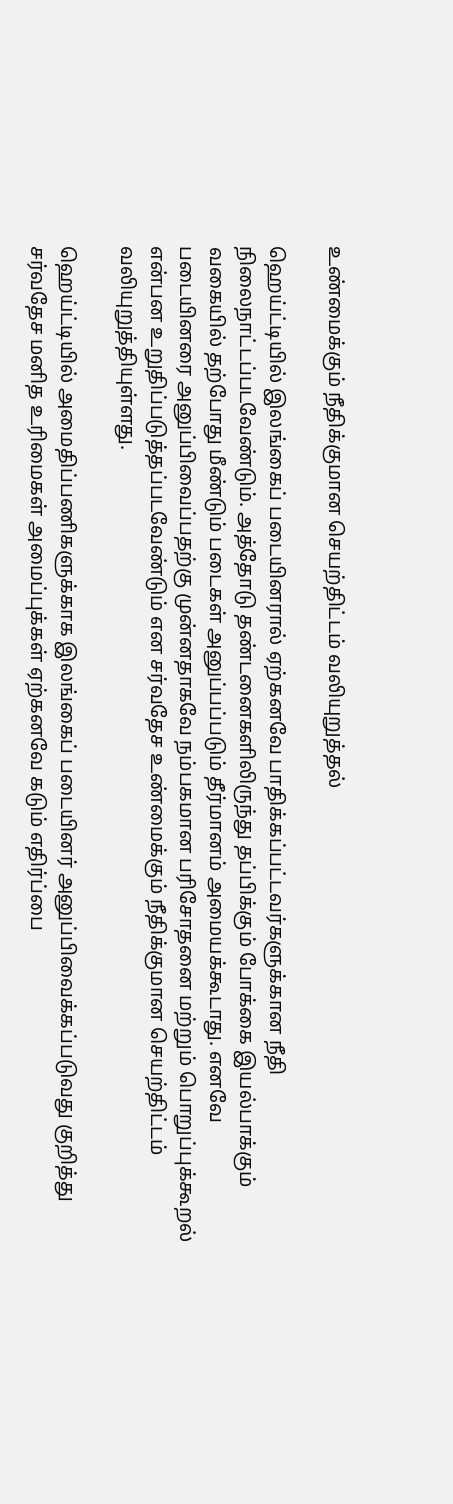உண்மைக்கும் நீதிக்குமான செயற்திட்டம் வலியுறுத்தல்

ஹெய்ட்டியில் இலங்கைப் படையினரால் ஏற்கனவே பாதிக்கப்பட்டவர்களுக்கான நீதி நிலைநாட்டப்படவேண்டும். அத்தோடு தண்டனைகளிலிருந்து தப்பிக்கும் போக்கை இயல்பாக்கும் வகையில் தற்போது மீண்டும் படைகள் அனுப்பப்படும் தீர்மானம் அமையக்கூடாது. எனவே படையினரை அனுப்பிவைப்பதற்கு முன்னதாகவே நம்பகமான பரிசோதனை மற்றும் பொறுப்புக்கூறல் என்பன உறுதிப்படுத்தப்படவேண்டும் என சர்வதேச உண்மைக்கும் நீதிக்குமான செயற்திட்டம் வலியுறுத்தியுள்ளது.

ஹெய்ட்டியில் அமைதிப்பணிகளுக்காக இலங்கைப் படையினர் அனுப்பிவைக்கப்படுவது குறித்து சர்வதேச மனித உரிமைகள் அமைப்புக்கள் ஏற்கனவே கடும் எதிர்ப்பை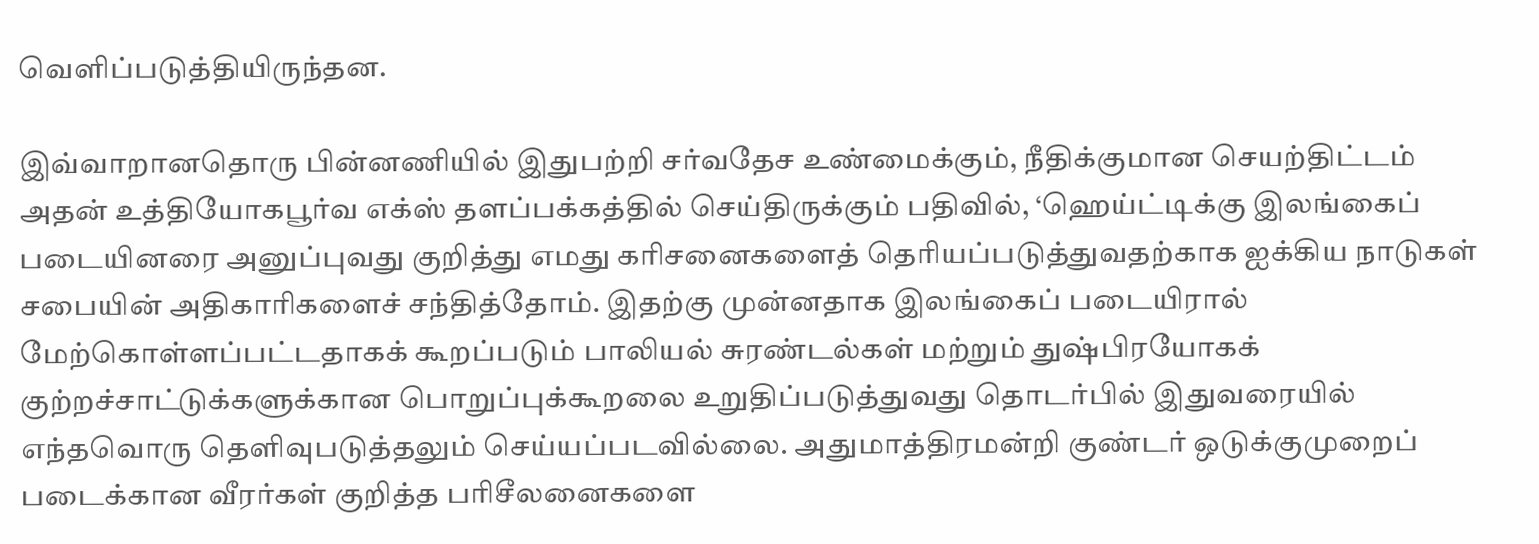வெளிப்படுத்தியிருந்தன.

இவ்வாறானதொரு பின்னணியில் இதுபற்றி சர்வதேச உண்மைக்கும், நீதிக்குமான செயற்திட்டம் அதன் உத்தியோகபூர்வ எக்ஸ் தளப்பக்கத்தில் செய்திருக்கும் பதிவில், ‘ஹெய்ட்டிக்கு இலங்கைப் படையினரை அனுப்புவது குறித்து எமது கரிசனைகளைத் தெரியப்படுத்துவதற்காக ஐக்கிய நாடுகள் சபையின் அதிகாரிகளைச் சந்தித்தோம். இதற்கு முன்னதாக இலங்கைப் படையிரால் மேற்கொள்ளப்பட்டதாகக் கூறப்படும் பாலியல் சுரண்டல்கள் மற்றும் துஷ்பிரயோகக் குற்றச்சாட்டுக்களுக்கான பொறுப்புக்கூறலை உறுதிப்படுத்துவது தொடர்பில் இதுவரையில் எந்தவொரு தெளிவுபடுத்தலும் செய்யப்படவில்லை. அதுமாத்திரமன்றி குண்டர் ஒடுக்குமுறைப் படைக்கான வீரர்கள் குறித்த பரிசீலனைகளை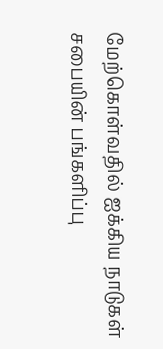மேற்கொள்வதில் ஐக்கிய நாடுகள் சபையின் பங்களிப்பு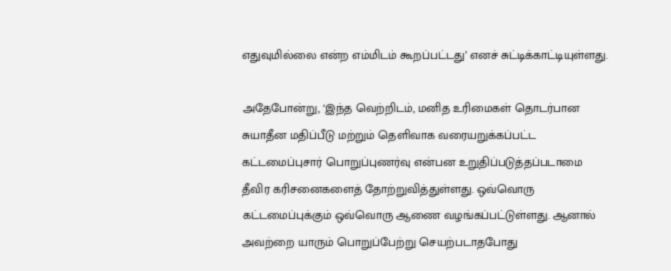எதுவுமில்லை என்ற எம்மிடம் கூறப்பட்டது’ எனச் சுட்டிக்காட்டியுள்ளது.

அதேபோன்று, ‘இந்த வெற்றிடம், மனித உரிமைகள் தொடர்பான சுயாதீன மதிப்பீடு மற்றும் தெளிவாக வரையறுக்கப்பட்ட கட்டமைப்புசார் பொறுப்புணர்வு என்பன உறுதிப்படுத்தப்படாமை தீவிர கரிசனைகளைத் தோற்றுவித்துள்ளது. ஒவ்வொரு கட்டமைப்புக்கும் ஒவ்வொரு ஆணை வழங்கப்பட்டுள்ளது. ஆனால் அவற்றை யாரும் பொறுப்பேற்று செயற்படாதபோது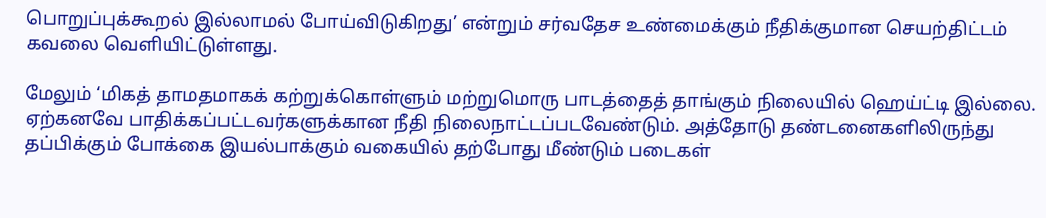பொறுப்புக்கூறல் இல்லாமல் போய்விடுகிறது’ என்றும் சர்வதேச உண்மைக்கும் நீதிக்குமான செயற்திட்டம் கவலை வெளியிட்டுள்ளது.

மேலும் ‘மிகத் தாமதமாகக் கற்றுக்கொள்ளும் மற்றுமொரு பாடத்தைத் தாங்கும் நிலையில் ஹெய்ட்டி இல்லை. ஏற்கனவே பாதிக்கப்பட்டவர்களுக்கான நீதி நிலைநாட்டப்படவேண்டும். அத்தோடு தண்டனைகளிலிருந்து தப்பிக்கும் போக்கை இயல்பாக்கும் வகையில் தற்போது மீண்டும் படைகள்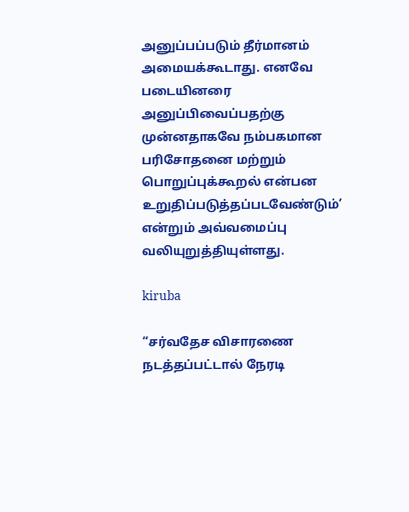அனுப்பப்படும் தீர்மானம் அமையக்கூடாது. எனவே படையினரை அனுப்பிவைப்பதற்கு முன்னதாகவே நம்பகமான பரிசோதனை மற்றும் பொறுப்புக்கூறல் என்பன உறுதிப்படுத்தப்படவேண்டும்’ என்றும் அவ்வமைப்பு வலியுறுத்தியுள்ளது.

kiruba

“சர்வதேச விசாரணை நடத்தப்பட்டால் நேரடி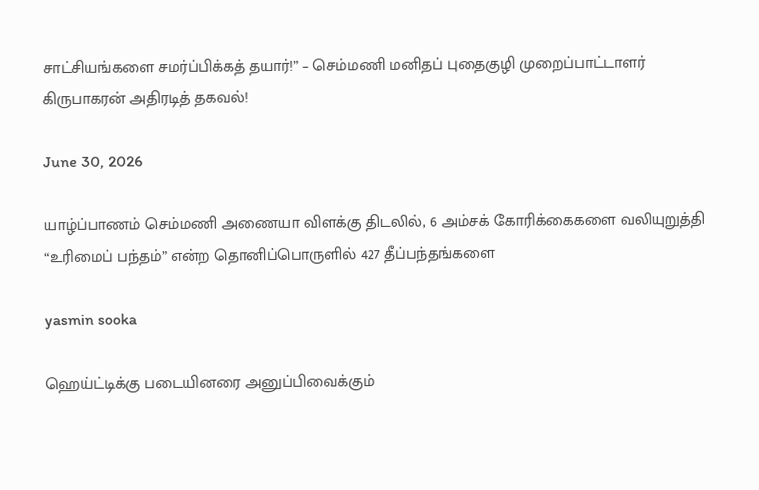சாட்சியங்களை சமர்ப்பிக்கத் தயார்!” – செம்மணி மனிதப் புதைகுழி முறைப்பாட்டாளர் கிருபாகரன் அதிரடித் தகவல்!

June 30, 2026

யாழ்ப்பாணம் செம்மணி அணையா விளக்கு திடலில், 6 அம்சக் கோரிக்கைகளை வலியுறுத்தி “உரிமைப் பந்தம்” என்ற தொனிப்பொருளில் 427 தீப்பந்தங்களை

yasmin sooka

ஹெய்ட்டிக்கு படையினரை அனுப்பிவைக்கும்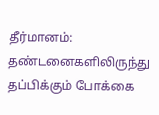தீர்மானம்: தண்டனைகளிலிருந்து தப்பிக்கும் போக்கை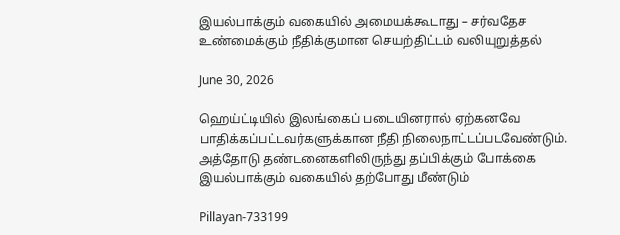இயல்பாக்கும் வகையில் அமையக்கூடாது – சர்வதேச உண்மைக்கும் நீதிக்குமான செயற்திட்டம் வலியுறுத்தல்

June 30, 2026

ஹெய்ட்டியில் இலங்கைப் படையினரால் ஏற்கனவே பாதிக்கப்பட்டவர்களுக்கான நீதி நிலைநாட்டப்படவேண்டும். அத்தோடு தண்டனைகளிலிருந்து தப்பிக்கும் போக்கை இயல்பாக்கும் வகையில் தற்போது மீண்டும்

Pillayan-733199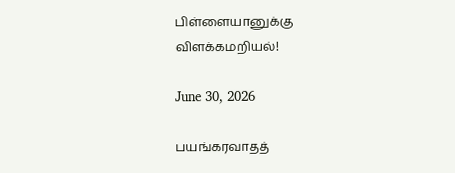பிள்ளையானுக்கு விளக்கமறியல்!

June 30, 2026

பயங்கரவாதத்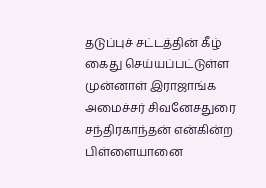தடுப்புச் சட்டத்தின் கீழ் கைது செய்யப்பட்டுள்ள முன்னாள் இராஜாங்க அமைச்சர் சிவனேசதுரை சந்திரகாந்தன் என்கின்ற பிள்ளையானை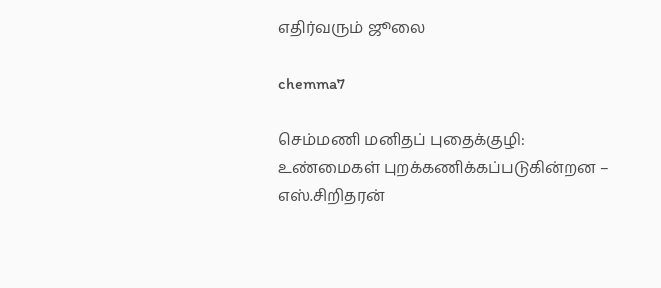எதிர்வரும் ஜூலை

chemma7

செம்மணி மனிதப் புதைக்குழி: உண்மைகள் புறக்கணிக்கப்படுகின்றன – எஸ்.சிறிதரன்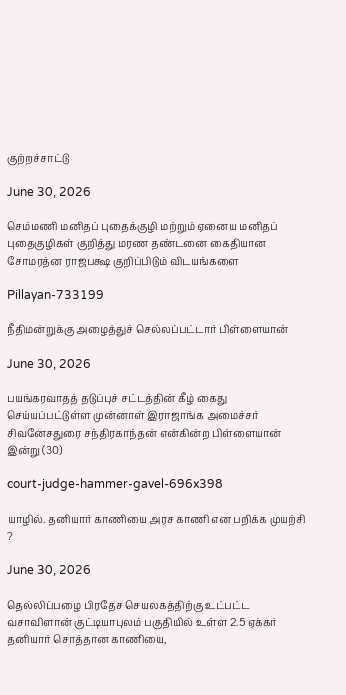குற்றச்சாட்டு

June 30, 2026

செம்மணி மனிதப் புதைக்குழி மற்றும் ஏனைய மனிதப் புதைகுழிகள் குறித்து மரண தண்டனை கைதியான சோமரத்ன ராஜபக்ஷ குறிப்பிடும் விடயங்களை

Pillayan-733199

நீதிமன்றுக்கு அழைத்துச் செல்லப்பட்டார் பிள்ளையான்

June 30, 2026

பயங்கரவாதத் தடுப்புச் சட்டத்தின் கீழ் கைது செய்யப்பட்டுள்ள முன்னாள் இராஜாங்க அமைச்சர் சிவனேசதுரை சந்திரகாந்தன் என்கின்ற பிள்ளையான் இன்று (30)

court-judge-hammer-gavel-696x398

யாழில். தனியார் காணியை அரச காணி என பறிக்க முயற்சி ?

June 30, 2026

தெல்லிப்பழை பிரதேச செயலகத்திற்கு உட்பட்ட வசாவிளான் குட்டியாபுலம் பகுதியில் உள்ள 2.5 ஏக்கர் தனியார் சொத்தான காணியை,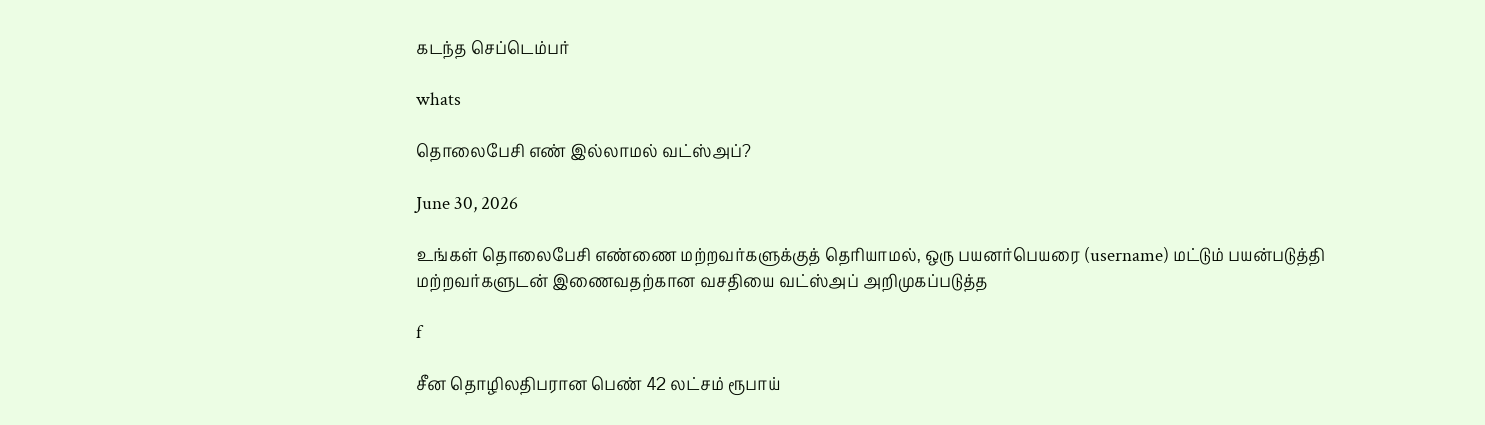கடந்த செப்டெம்பர்

whats

தொலைபேசி எண் இல்லாமல் வட்ஸ்அப்?

June 30, 2026

உங்கள் தொலைபேசி எண்ணை மற்றவர்களுக்குத் தெரியாமல், ஒரு பயனர்பெயரை (username) மட்டும் பயன்படுத்தி மற்றவர்களுடன் இணைவதற்கான வசதியை வட்ஸ்அப் அறிமுகப்படுத்த

f

சீன தொழிலதிபரான பெண் 42 லட்சம் ரூபாய்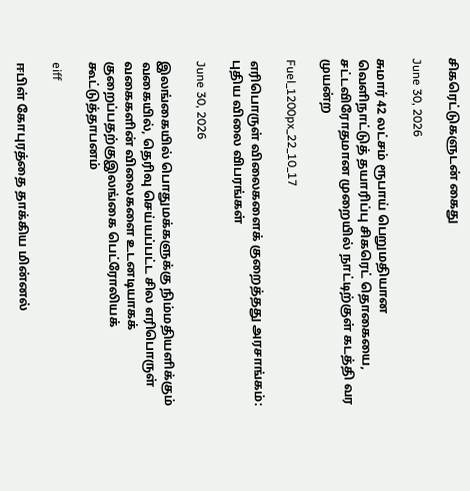சிகரெட்டுகளுடன் கைது

June 30, 2026

சுமார் 42 லட்சம் ரூபாய் பெறுமதியான வெளிநாட்டுத் தயாரிப்பு சிகரெட் தொகையை, சட்டவிரோதமான முறையில் நாட்டிற்குள் கடத்தி வர முயன்ற

Fuel_1200px_22_10_17

எரிபொருள் விலைகளைக் குறைத்தது அரசாங்கம்: புதிய விலை விபரங்கள்

June 30, 2026

இலங்கையில் பொதுமக்களுக்கு நிம்மதியளிக்கும் வகையில், தெரிவு செய்யப்பட்ட சில எரிபொருள் வகைகளின் விலைகளை உடனடியாகக் குறைப்பதற்குஇலங்கை பெட்ரோலியக் கூட்டுத்தாபனம்

eiff

ஈபிள் கோபுரத்தை தாக்கிய மின்னல்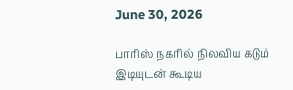June 30, 2026

பாரிஸ் நகரில் நிலவிய கடும் இடியுடன் கூடிய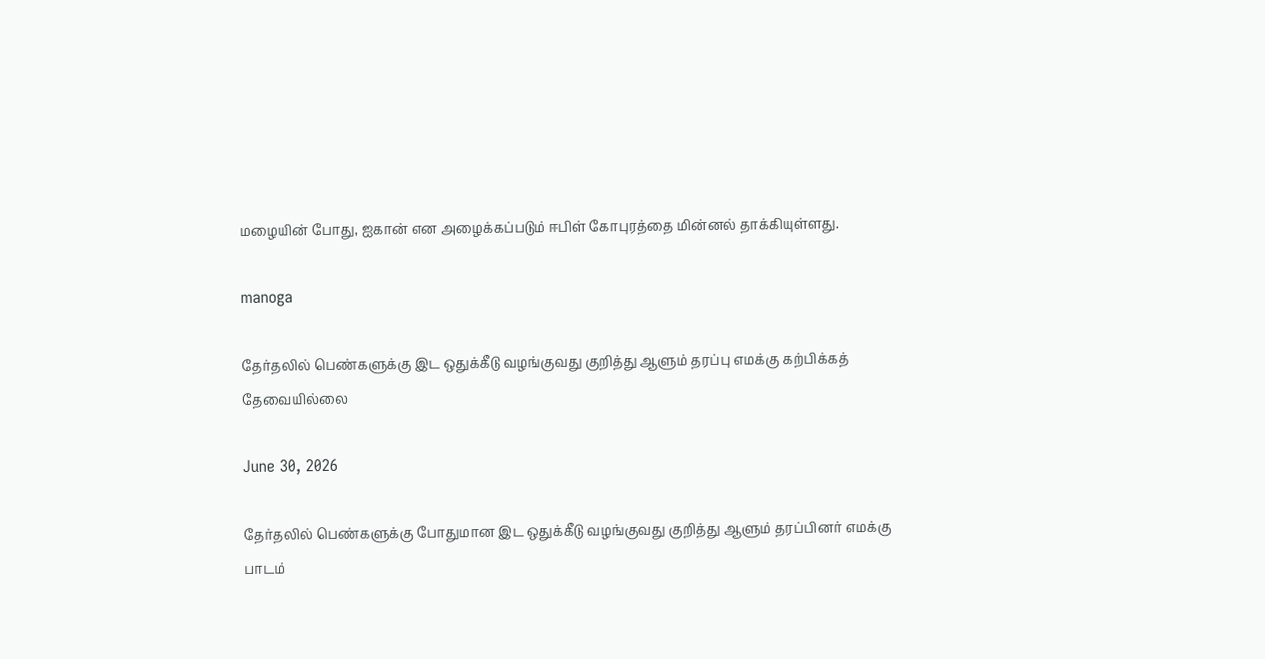மழையின் போது, ஐகான் என அழைக்கப்படும் ஈபிள் கோபுரத்தை மின்னல் தாக்கியுள்ளது.

manoga

தேர்தலில் பெண்களுக்கு இட ஒதுக்கீடு வழங்குவது குறித்து ஆளும் தரப்பு எமக்கு கற்பிக்கத் தேவையில்லை

June 30, 2026

தேர்தலில் பெண்களுக்கு போதுமான இட ஒதுக்கீடு வழங்குவது குறித்து ஆளும் தரப்பினர் எமக்கு பாடம்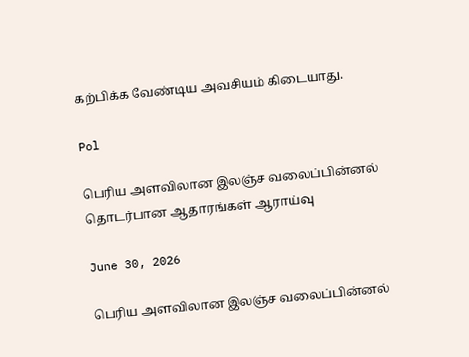கற்பிக்க வேண்டிய அவசியம் கிடையாது.

Pol

பெரிய அளவிலான இலஞ்ச வலைப்பின்னல் தொடர்பான ஆதாரங்கள் ஆராய்வு

June 30, 2026

பெரிய அளவிலான இலஞ்ச வலைப்பின்னல்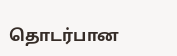தொடர்பான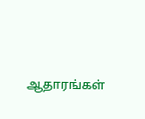ஆதாரங்கள்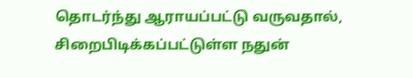தொடர்ந்து ஆராயப்பட்டு வருவதால், சிறைபிடிக்கப்பட்டுள்ள நதுன்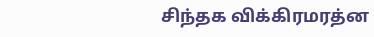சிந்தக விக்கிரமரத்ன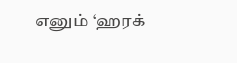எனும் ‘ஹரக்